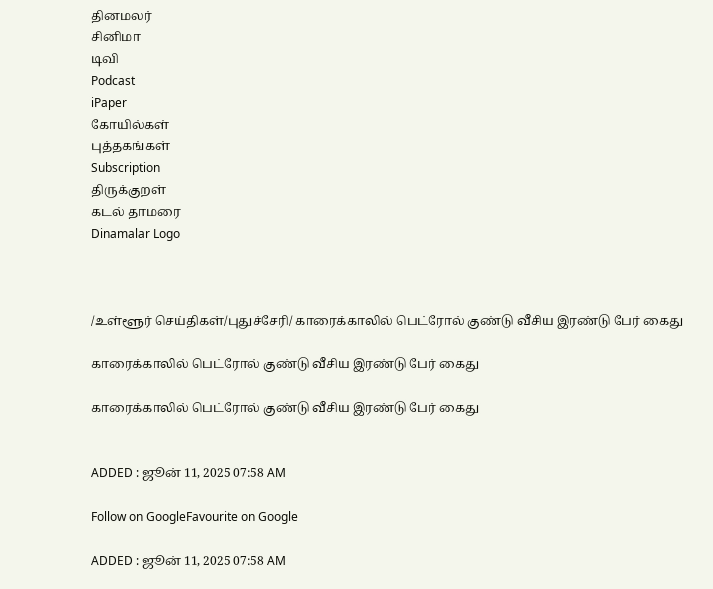தினமலர்
சினிமா
டிவி
Podcast
iPaper
கோயில்கள்
புத்தகங்கள்
Subscription
திருக்குறள்
கடல் தாமரை
Dinamalar Logo



/உள்ளூர் செய்திகள்/புதுச்சேரி/ காரைக்காலில் பெட்ரோல் குண்டு வீசிய இரண்டு பேர் கைது

காரைக்காலில் பெட்ரோல் குண்டு வீசிய இரண்டு பேர் கைது

காரைக்காலில் பெட்ரோல் குண்டு வீசிய இரண்டு பேர் கைது


ADDED : ஜூன் 11, 2025 07:58 AM

Follow on GoogleFavourite on Google

ADDED : ஜூன் 11, 2025 07:58 AM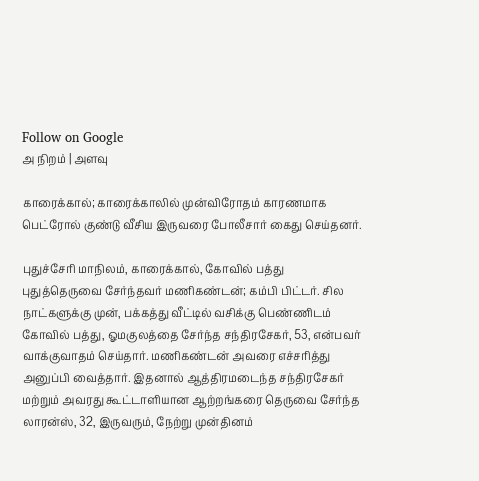Follow on Google
அ நிறம் | அளவு

காரைக்கால்; காரைக்காலில் முன்விரோதம் காரணமாக பெட்ரோல் குண்டு வீசிய இருவரை போலீசார் கைது செய்தனர்.

புதுச்சேரி மாநிலம், காரைக்கால், கோவில் பத்து புதுத்தெருவை சேர்ந்தவர் மணிகண்டன்; கம்பி பிட்டர். சில நாட்களுக்கு முன், பக்கத்து வீட்டில் வசிக்கு பெண்ணிடம் கோவில் பத்து, ஓமகுலத்தை சேர்ந்த சந்திரசேகர், 53, என்பவர் வாக்குவாதம் செய்தார். மணிகண்டன் அவரை எச்சரித்து அனுப்பி வைத்தார். இதனால் ஆத்திரமடைந்த சந்திரசேகர் மற்றும் அவரது கூட்டாளியான ஆற்றங்கரை தெருவை சேர்ந்த லாரன்ஸ், 32, இருவரும், நேற்று முன்தினம்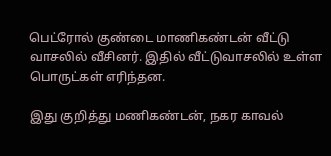பெட்ரோல் குண்டை மாணிகண்டன் வீட்டு வாசலில் வீசினர். இதில் வீட்டுவாசலில் உள்ள பொருட்கள் எரிந்தன.

இது குறித்து மணிகண்டன், நகர காவல்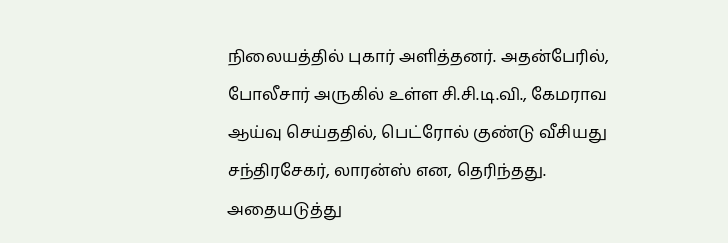நிலையத்தில் புகார் அளித்தனர். அதன்பேரில், போலீசார் அருகில் உள்ள சி.சி.டி.வி., கேமராவ ஆய்வு செய்ததில், பெட்ரோல் குண்டு வீசியது சந்திரசேகர், லாரன்ஸ் என, தெரிந்தது. அதையடுத்து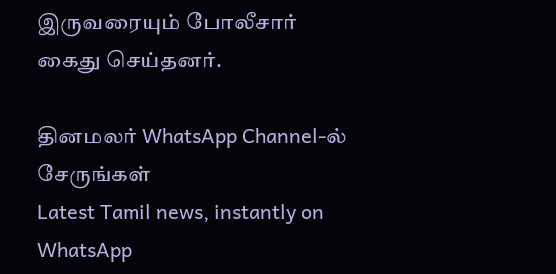இருவரையும் போலீசார் கைது செய்தனர்.

தினமலர் WhatsApp Channel-ல் சேருங்கள்
Latest Tamil news, instantly on WhatsApp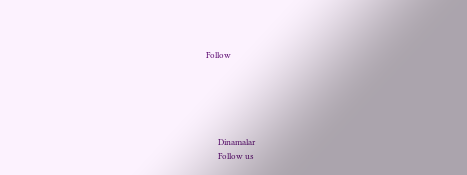Follow





      Dinamalar
      Follow us